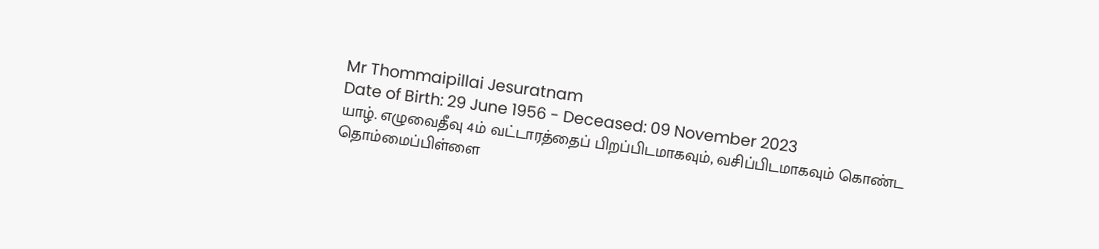Mr Thommaipillai Jesuratnam
Date of Birth: 29 June 1956 - Deceased: 09 November 2023
யாழ். எழுவைதீவு 4ம் வட்டாரத்தைப் பிறப்பிடமாகவும், வசிப்பிடமாகவும் கொண்ட தொம்மைப்பிள்ளை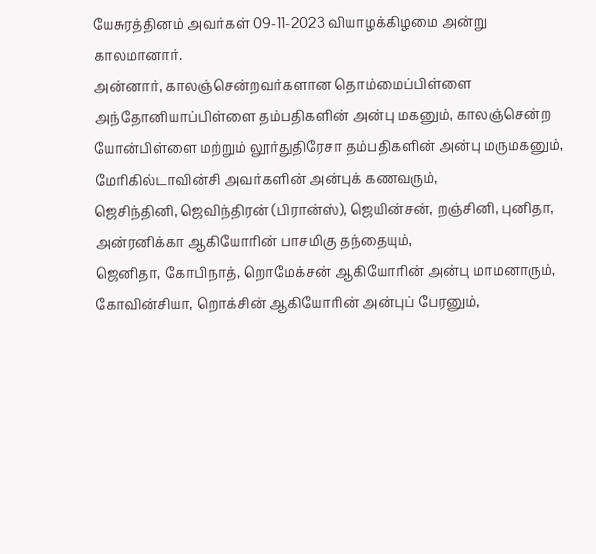யேசுரத்தினம் அவர்கள் 09-11-2023 வியாழக்கிழமை அன்று காலமானார்.
அன்னார், காலஞ்சென்றவர்களான தொம்மைப்பிள்ளை அந்தோனியாப்பிள்ளை தம்பதிகளின் அன்பு மகனும், காலஞ்சென்ற யோன்பிள்ளை மற்றும் லூர்துதிரேசா தம்பதிகளின் அன்பு மருமகனும்,
மேரிகில்டாவின்சி அவர்களின் அன்புக் கணவரும்,
ஜெசிந்தினி, ஜெவிந்திரன் (பிரான்ஸ்), ஜெயின்சன், றஞ்சினி, புனிதா, அன்ரனிக்கா ஆகியோரின் பாசமிகு தந்தையும்,
ஜெனிதா, கோபிநாத், றொமேக்சன் ஆகியோரின் அன்பு மாமனாரும்,
கோவின்சியா, றொக்சின் ஆகியோரின் அன்புப் பேரனும்,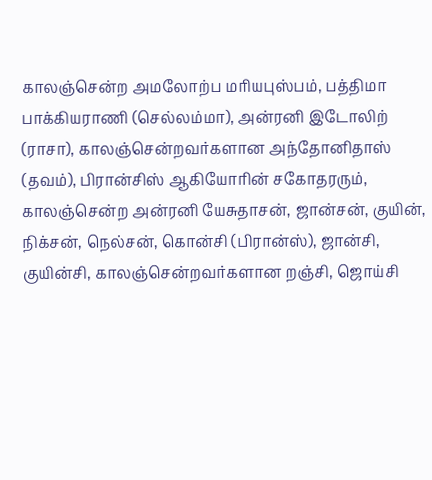காலஞ்சென்ற அமலோற்ப மரியபுஸ்பம், பத்திமா பாக்கியராணி (செல்லம்மா), அன்ரனி இடோலிற் (ராசா), காலஞ்சென்றவர்களான அந்தோனிதாஸ் (தவம்), பிரான்சிஸ் ஆகியோரின் சகோதரரும்,
காலஞ்சென்ற அன்ரனி யேசுதாசன், ஜான்சன், குயின், நிக்சன், நெல்சன், கொன்சி (பிரான்ஸ்), ஜான்சி, குயின்சி, காலஞ்சென்றவர்களான றஞ்சி, ஜொய்சி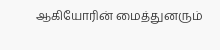ஆகியோரின் மைத்துனரும்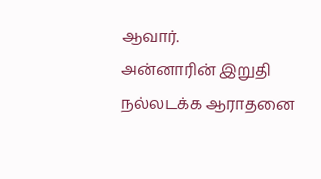ஆவார்.
அன்னாரின் இறுதி நல்லடக்க ஆராதனை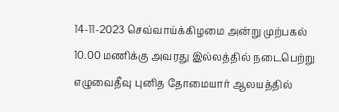14-11-2023 செவ்வாய்க்கிழமை அன்று முற்பகல் 10.00 மணிக்கு அவரது இல்லத்தில் நடைபெற்று எழுவைதீவு புனித தோமையார் ஆலயத்தில்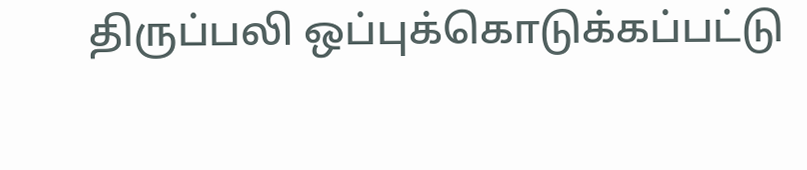திருப்பலி ஒப்புக்கொடுக்கப்பட்டு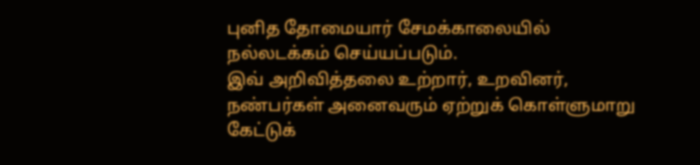புனித தோமையார் சேமக்காலையில் நல்லடக்கம் செய்யப்படும்.
இவ் அறிவித்தலை உற்றார், உறவினர், நண்பர்கள் அனைவரும் ஏற்றுக் கொள்ளுமாறு கேட்டுக்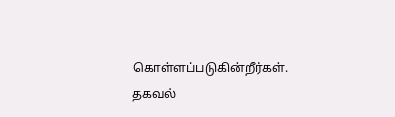கொள்ளப்படுகின்றீர்கள்.
தகவல்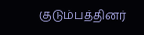குடும்பத்தினர்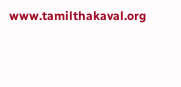www.tamilthakaval.org